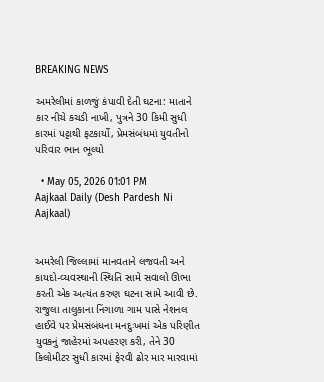BREAKING NEWS

અમરેલીમાં કાળજું કંપાવી દેતી ઘટના: માતાને કાર નીચે કચડી નાખી, પુત્રને 30 કિમી સુધી કારમાં પટ્ટાથી ફટકાર્યો, પ્રેમસંબંધમાં યુવતીનો પરિવાર ભાન ભૂલ્યો

  • May 05, 2026 01:01 PM
Aajkaal Daily (Desh Pardesh Ni Aajkaal)


અમરેલી જિલ્લામાં માનવતાને લજવતી અને કાયદો-વ્યવસ્થાની સ્થિતિ સામે સવાલો ઊભા કરતી એક અત્યંત કરુણ ઘટના સામે આવી છે. રાજુલા તાલુકાના નિંગાળા ગામ પાસે નેશનલ હાઈવે પર પ્રેમસંબંધના મનદુઃખમાં એક પરિણીત યુવકનું જાહેરમાં અપહરણ કરી, તેને 30 કિલોમીટર સુધી કારમાં ફેરવી ઢોર માર મારવામાં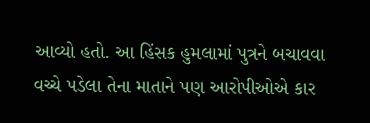આવ્યો હતો. આ હિંસક હુમલામાં પુત્રને બચાવવા વચ્ચે પડેલા તેના માતાને પણ આરોપીઓએ કાર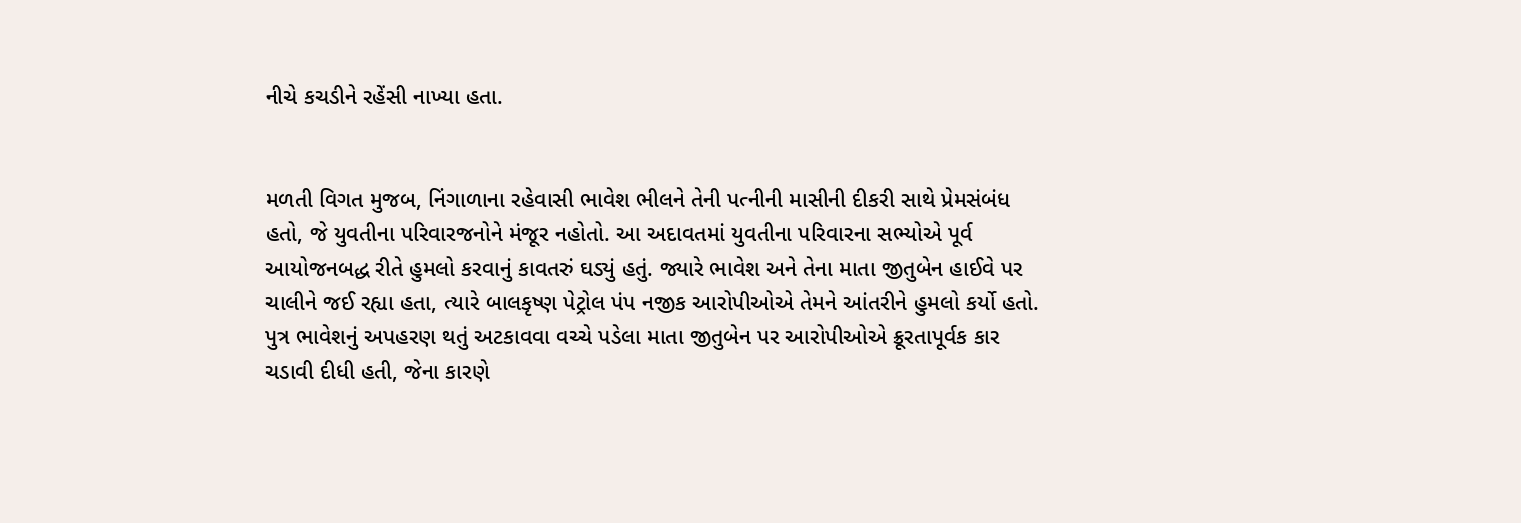નીચે કચડીને રહેંસી નાખ્યા હતા.


મળતી વિગત મુજબ, નિંગાળાના રહેવાસી ભાવેશ ભીલને તેની પત્નીની માસીની દીકરી સાથે પ્રેમસંબંધ હતો, જે યુવતીના પરિવારજનોને મંજૂર નહોતો. આ અદાવતમાં યુવતીના પરિવારના સભ્યોએ પૂર્વ આયોજનબદ્ધ રીતે હુમલો કરવાનું કાવતરું ઘડ્યું હતું. જ્યારે ભાવેશ અને તેના માતા જીતુબેન હાઈવે પર ચાલીને જઈ રહ્યા હતા, ત્યારે બાલકૃષ્ણ પેટ્રોલ પંપ નજીક આરોપીઓએ તેમને આંતરીને હુમલો કર્યો હતો. પુત્ર ભાવેશનું અપહરણ થતું અટકાવવા વચ્ચે પડેલા માતા જીતુબેન પર આરોપીઓએ ક્રૂરતાપૂર્વક કાર ચડાવી દીધી હતી, જેના કારણે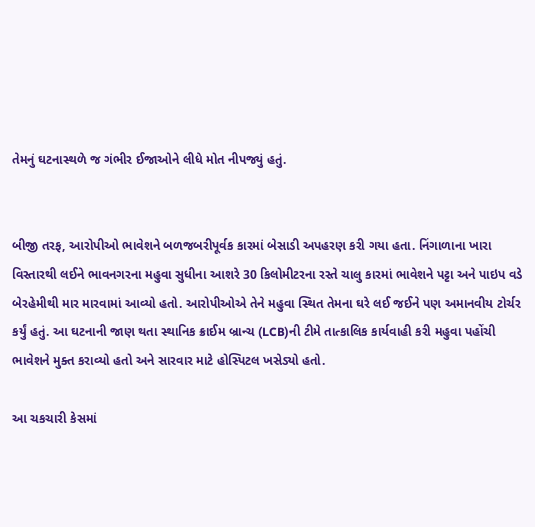તેમનું ઘટનાસ્થળે જ ગંભીર ઈજાઓને લીધે મોત નીપજ્યું હતું.


બીજી તરફ, આરોપીઓ ભાવેશને બળજબરીપૂર્વક કારમાં બેસાડી અપહરણ કરી ગયા હતા. નિંગાળાના ખારા વિસ્તારથી લઈને ભાવનગરના મહુવા સુધીના આશરે 30 કિલોમીટરના રસ્તે ચાલુ કારમાં ભાવેશને પટ્ટા અને પાઇપ વડે બેરહેમીથી માર મારવામાં આવ્યો હતો. આરોપીઓએ તેને મહુવા સ્થિત તેમના ઘરે લઈ જઈને પણ અમાનવીય ટોર્ચર કર્યું હતું. આ ઘટનાની જાણ થતા સ્થાનિક ક્રાઈમ બ્રાન્ચ (LCB)ની ટીમે તાત્કાલિક કાર્યવાહી કરી મહુવા પહોંચી ભાવેશને મુક્ત કરાવ્યો હતો અને સારવાર માટે હોસ્પિટલ ખસેડ્યો હતો.

આ ચકચારી કેસમાં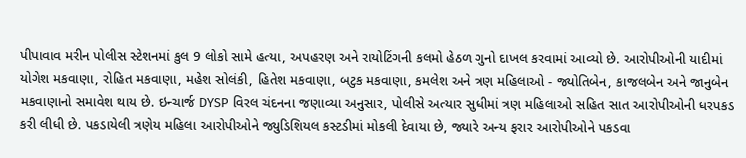પીપાવાવ મરીન પોલીસ સ્ટેશનમાં કુલ 9 લોકો સામે હત્યા, અપહરણ અને રાયોટિંગની કલમો હેઠળ ગુનો દાખલ કરવામાં આવ્યો છે. આરોપીઓની યાદીમાં યોગેશ મકવાણા, રોહિત મકવાણા, મહેશ સોલંકી, હિતેશ મકવાણા, બટુક મકવાણા, કમલેશ અને ત્રણ મહિલાઓ - જ્યોતિબેન, કાજલબેન અને જાનુબેન મકવાણાનો સમાવેશ થાય છે. ઇન્ચાર્જ DYSP વિરલ ચંદનના જણાવ્યા અનુસાર, પોલીસે અત્યાર સુધીમાં ત્રણ મહિલાઓ સહિત સાત આરોપીઓની ધરપકડ કરી લીધી છે. પકડાયેલી ત્રણેય મહિલા આરોપીઓને જ્યુડિશિયલ કસ્ટડીમાં મોકલી દેવાયા છે, જ્યારે અન્ય ફરાર આરોપીઓને પકડવા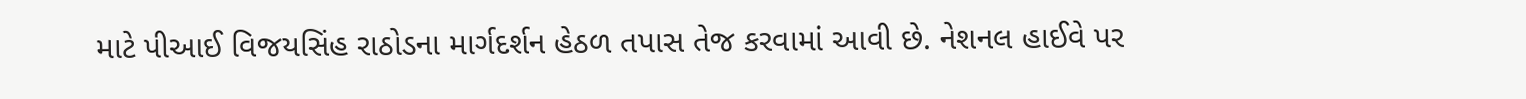માટે પીઆઈ વિજયસિંહ રાઠોડના માર્ગદર્શન હેઠળ તપાસ તેજ કરવામાં આવી છે. નેશનલ હાઈવે પર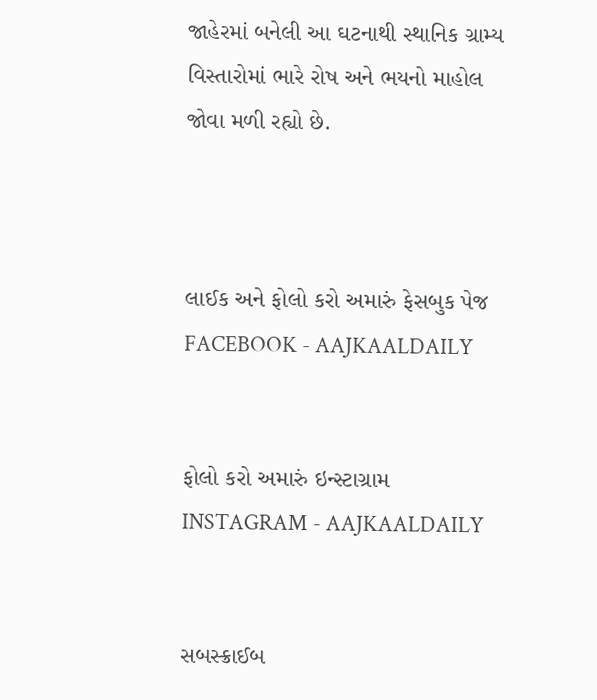જાહેરમાં બનેલી આ ઘટનાથી સ્થાનિક ગ્રામ્ય વિસ્તારોમાં ભારે રોષ અને ભયનો માહોલ જોવા મળી રહ્યો છે.



લાઈક અને ફોલો કરો અમારું ફેસબુક પેજ FACEBOOK - AAJKAALDAILY


ફોલો કરો અમારું ઇન્સ્ટાગ્રામ INSTAGRAM - AAJKAALDAILY


સબસ્ક્રાઈબ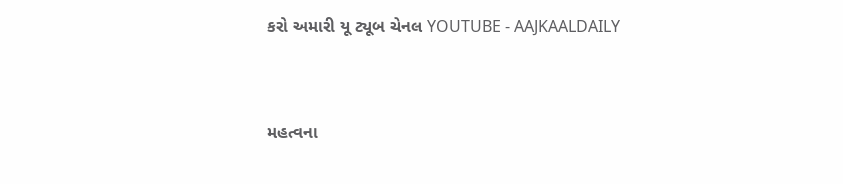કરો અમારી યૂ ટ્યૂબ ચેનલ YOUTUBE - AAJKAALDAILY


મહત્વના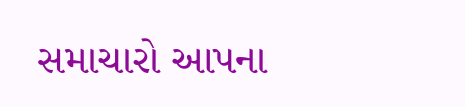સમાચારો આપના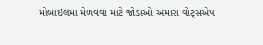મોબાઇલમા મેળવવા માટે જોડાઓ અમારા વોટ્સએપ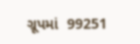ગ્રૂપમાં  99251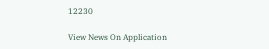12230

View News On Application